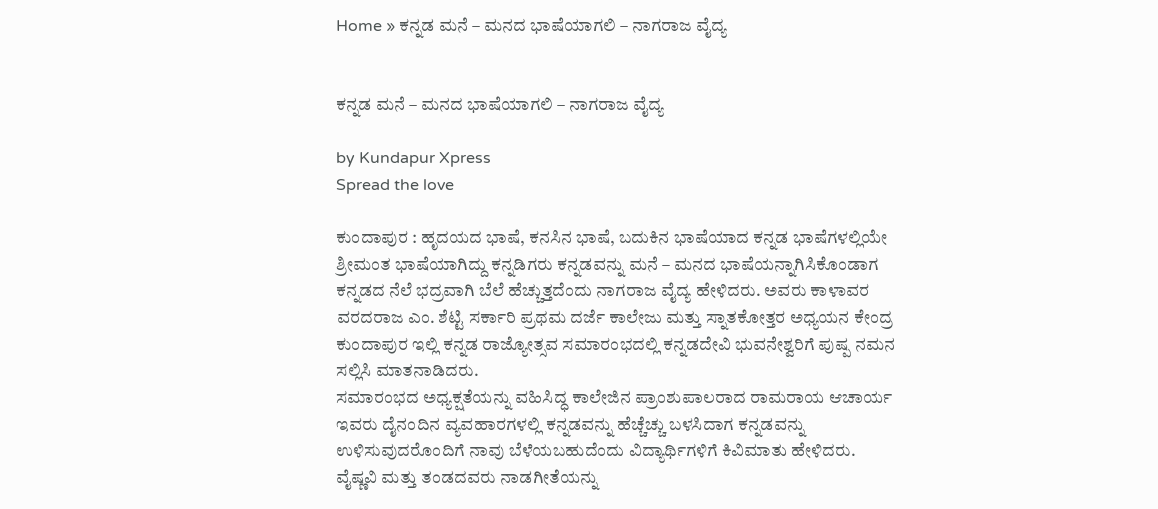Home » ಕನ್ನಡ ಮನೆ – ಮನದ ಭಾಷೆಯಾಗಲಿ – ನಾಗರಾಜ ವೈದ್ಯ


ಕನ್ನಡ ಮನೆ – ಮನದ ಭಾಷೆಯಾಗಲಿ – ನಾಗರಾಜ ವೈದ್ಯ

by Kundapur Xpress
Spread the love

ಕುಂದಾಪುರ : ಹೃದಯದ ಭಾಷೆ, ಕನಸಿನ ಭಾಷೆ, ಬದುಕಿನ ಭಾಷೆಯಾದ ಕನ್ನಡ ಭಾಷೆಗಳಲ್ಲಿಯೇ ಶ್ರೀಮಂತ ಭಾಷೆಯಾಗಿದ್ದು ಕನ್ನಡಿಗರು ಕನ್ನಡವನ್ನು ಮನೆ – ಮನದ ಭಾಷೆಯನ್ನಾಗಿಸಿಕೊಂಡಾಗ ಕನ್ನಡದ ನೆಲೆ ಭದ್ರವಾಗಿ ಬೆಲೆ ಹೆಚ್ಚುತ್ತದೆಂದು ನಾಗರಾಜ ವೈದ್ಯ ಹೇಳಿದರು. ಅವರು ಕಾಳಾವರ ವರದರಾಜ ಎಂ. ಶೆಟ್ಟಿ ಸರ್ಕಾರಿ ಪ್ರಥಮ ದರ್ಜೆ ಕಾಲೇಜು ಮತ್ತು ಸ್ನಾತಕೋತ್ತರ ಅಧ್ಯಯನ ಕೇಂದ್ರ ಕುಂದಾಪುರ ಇಲ್ಲಿ ಕನ್ನಡ ರಾಜ್ಯೋತ್ಸವ ಸಮಾರಂಭದಲ್ಲಿ ಕನ್ನಡದೇವಿ ಭುವನೇಶ್ವರಿಗೆ ಪುಷ್ಪ ನಮನ ಸಲ್ಲಿಸಿ ಮಾತನಾಡಿದರು.
ಸಮಾರಂಭದ ಅಧ್ಯಕ್ಷತೆಯನ್ನು ವಹಿಸಿದ್ಧ ಕಾಲೇಜಿನ ಪ್ರಾಂಶುಪಾಲರಾದ ರಾಮರಾಯ ಆಚಾರ್ಯ ಇವರು ದೈನಂದಿನ ವ್ಯವಹಾರಗಳಲ್ಲಿ ಕನ್ನಡವನ್ನು ಹೆಚ್ಚೆಚ್ಚು ಬಳಸಿದಾಗ ಕನ್ನಡವನ್ನು ಉಳಿಸುವುದರೊಂದಿಗೆ ನಾವು ಬೆಳೆಯಬಹುದೆಂದು ವಿದ್ಯಾರ್ಥಿಗಳಿಗೆ ಕಿವಿಮಾತು ಹೇಳಿದರು.
ವೈಷ್ಣವಿ ಮತ್ತು ತಂಡದವರು ನಾಡಗೀತೆಯನ್ನು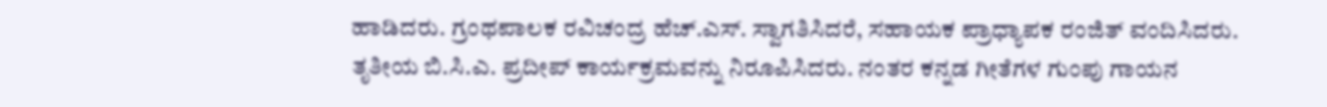ಹಾಡಿದರು. ಗ್ರಂಥಪಾಲಕ ರವಿಚಂದ್ರ ಹೆಚ್.ಎಸ್. ಸ್ವಾಗತಿಸಿದರೆ, ಸಹಾಯಕ ಪ್ರಾಧ್ಯಾಪಕ ರಂಜಿತ್ ವಂದಿಸಿದರು. ತೃತೀಯ ಬಿ.ಸಿ.ಎ. ಪ್ರದೀಪ್ ಕಾರ್ಯಕ್ರಮವನ್ನು ನಿರೂಪಿಸಿದರು. ನಂತರ ಕನ್ನಡ ಗೀತೆಗಳ ಗುಂಪು ಗಾಯನ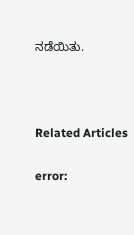ನಡೆಯಿತು.



Related Articles

error: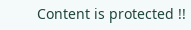Content is protected !!